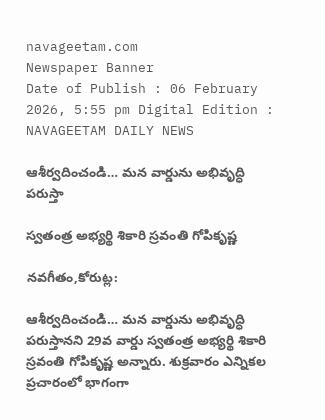navageetam.com
Newspaper Banner
Date of Publish : 06 February 2026, 5:55 pm Digital Edition : NAVAGEETAM DAILY NEWS

ఆశీర్వదించండి… మన వార్డును అభివృద్ధి పరుస్తా

స్వతంత్ర అభ్యర్థి శికారి స్రవంతి గోపికృష్ణ

నవగీతం,కోరుట్ల:

ఆశీర్వదించండి… మన వార్డును అభివృద్ధి పరుస్తానని 29వ వార్డు స్వతంత్ర అభ్యర్థి శికారి స్రవంతి గోపికృష్ణ అన్నారు. శుక్రవారం ఎన్నికల ప్రచారంలో భాగంగా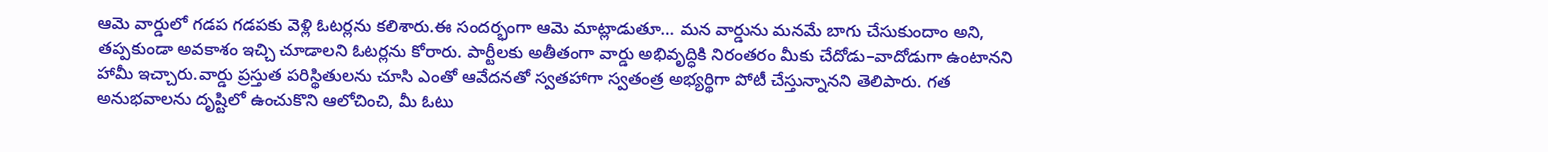ఆమె వార్డులో గడప గడపకు వెళ్లి ఓటర్లను కలిశారు.ఈ సందర్భంగా ఆమె మాట్లాడుతూ… మన వార్డును మనమే బాగు చేసుకుందాం అని, తప్పకుండా అవకాశం ఇచ్చి చూడాలని ఓటర్లను కోరారు. పార్టీలకు అతీతంగా వార్డు అభివృద్ధికి నిరంతరం మీకు చేదోడు–వాదోడుగా ఉంటానని హామీ ఇచ్చారు.వార్డు ప్రస్తుత పరిస్థితులను చూసి ఎంతో ఆవేదనతో స్వతహాగా స్వతంత్ర అభ్యర్థిగా పోటీ చేస్తున్నానని తెలిపారు. గత అనుభవాలను దృష్టిలో ఉంచుకొని ఆలోచించి, మీ ఓటు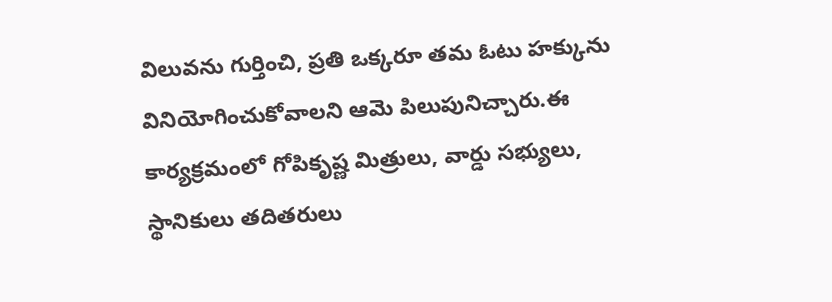విలువను గుర్తించి, ప్రతి ఒక్కరూ తమ ఓటు హక్కును వినియోగించుకోవాలని ఆమె పిలుపునిచ్చారు.ఈ కార్యక్రమంలో గోపికృష్ణ మిత్రులు, వార్డు సభ్యులు, స్థానికులు తదితరులు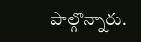పాల్గొన్నారు.